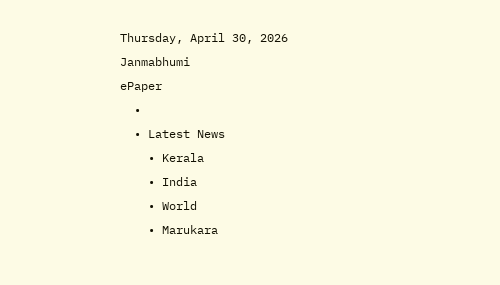Thursday, April 30, 2026
Janmabhumi
ePaper
  •
  • Latest News
    • Kerala
    • India
    • World
    • Marukara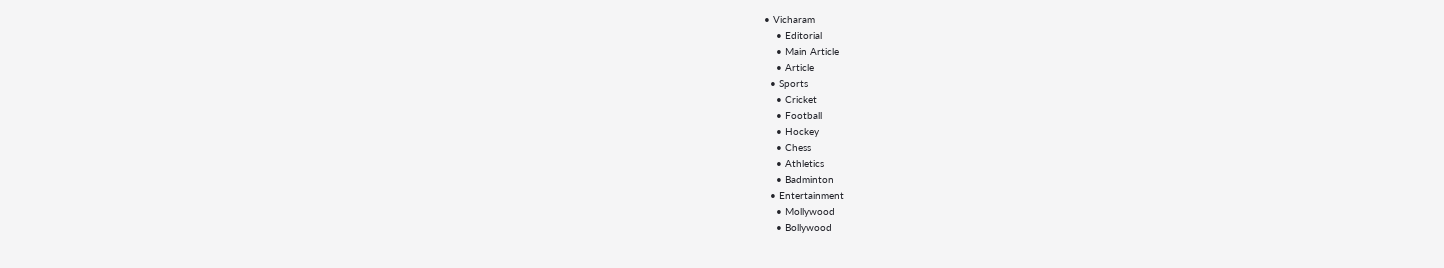• Vicharam
    • Editorial
    • Main Article
    • Article
  • Sports
    • Cricket
    • Football
    • Hockey
    • Chess
    • Athletics
    • Badminton
  • Entertainment
    • Mollywood
    • Bollywood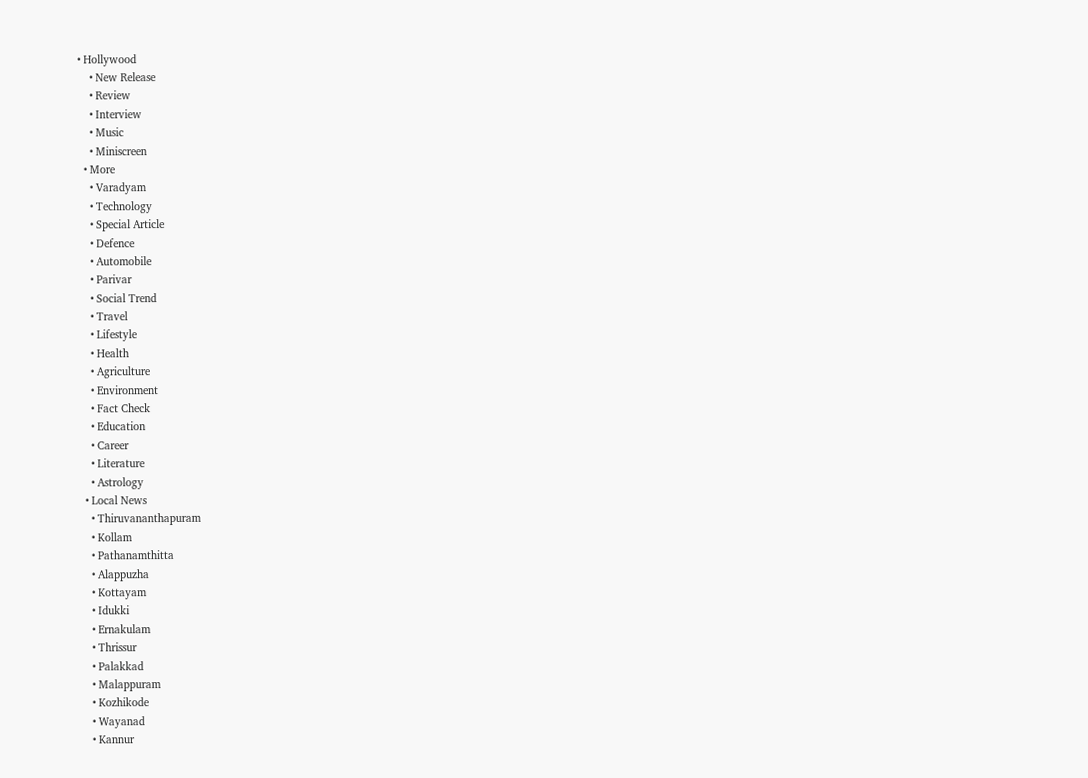• Hollywood
    • New Release
    • Review
    • Interview
    • Music
    • Miniscreen
  • More
    • Varadyam
    • Technology
    • Special Article
    • Defence
    • Automobile
    • Parivar
    • Social Trend
    • Travel
    • Lifestyle
    • Health
    • Agriculture
    • Environment
    • Fact Check
    • Education
    • Career
    • Literature
    • Astrology
  • Local News
    • Thiruvananthapuram
    • Kollam
    • Pathanamthitta
    • Alappuzha
    • Kottayam
    • Idukki
    • Ernakulam
    • Thrissur
    • Palakkad
    • Malappuram
    • Kozhikode
    • Wayanad
    • Kannur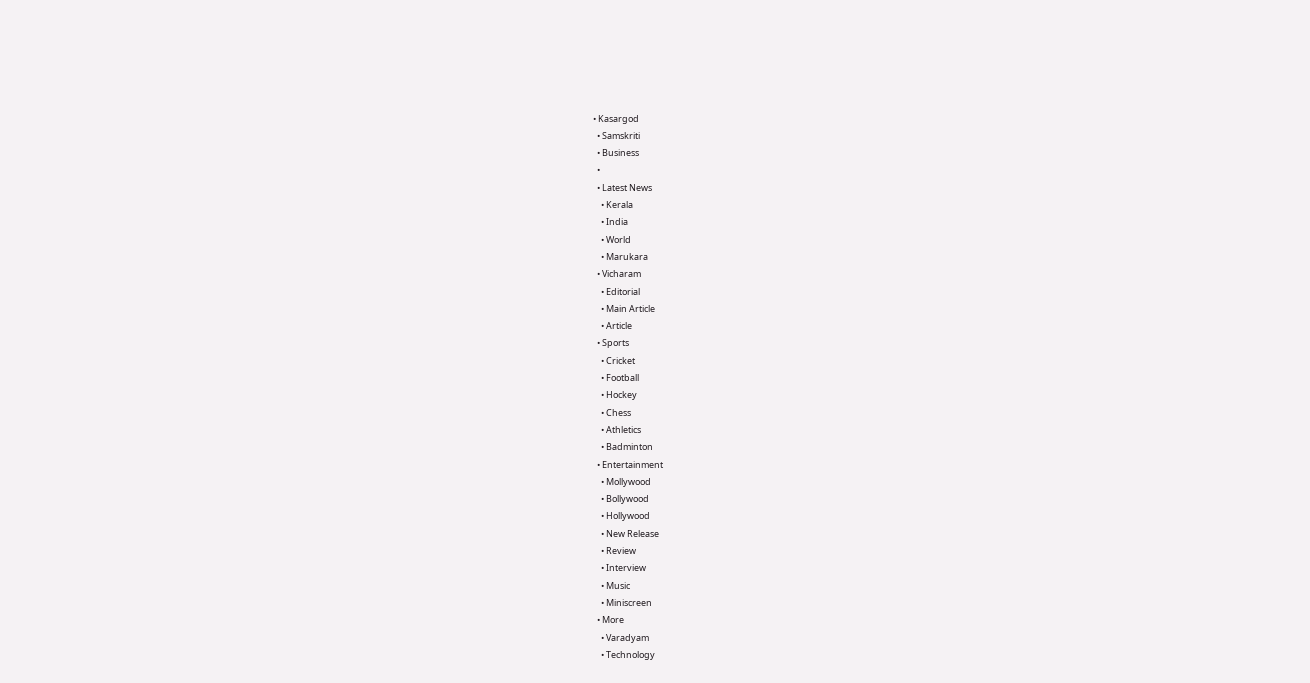• Kasargod
  • Samskriti
  • Business
  •
  • Latest News
    • Kerala
    • India
    • World
    • Marukara
  • Vicharam
    • Editorial
    • Main Article
    • Article
  • Sports
    • Cricket
    • Football
    • Hockey
    • Chess
    • Athletics
    • Badminton
  • Entertainment
    • Mollywood
    • Bollywood
    • Hollywood
    • New Release
    • Review
    • Interview
    • Music
    • Miniscreen
  • More
    • Varadyam
    • Technology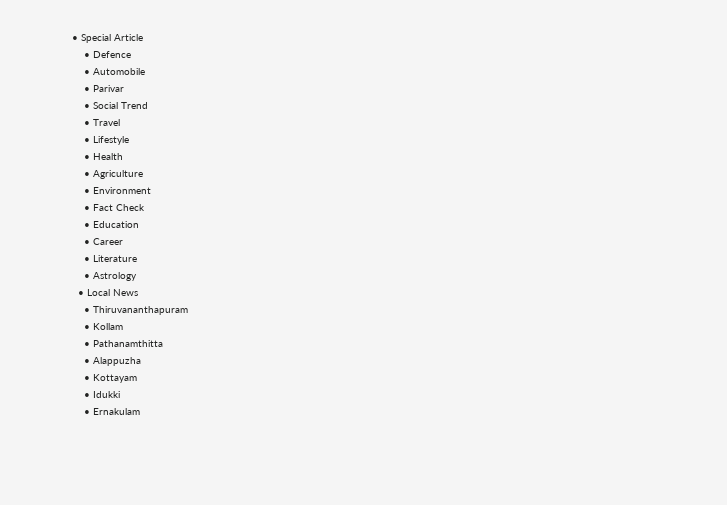• Special Article
    • Defence
    • Automobile
    • Parivar
    • Social Trend
    • Travel
    • Lifestyle
    • Health
    • Agriculture
    • Environment
    • Fact Check
    • Education
    • Career
    • Literature
    • Astrology
  • Local News
    • Thiruvananthapuram
    • Kollam
    • Pathanamthitta
    • Alappuzha
    • Kottayam
    • Idukki
    • Ernakulam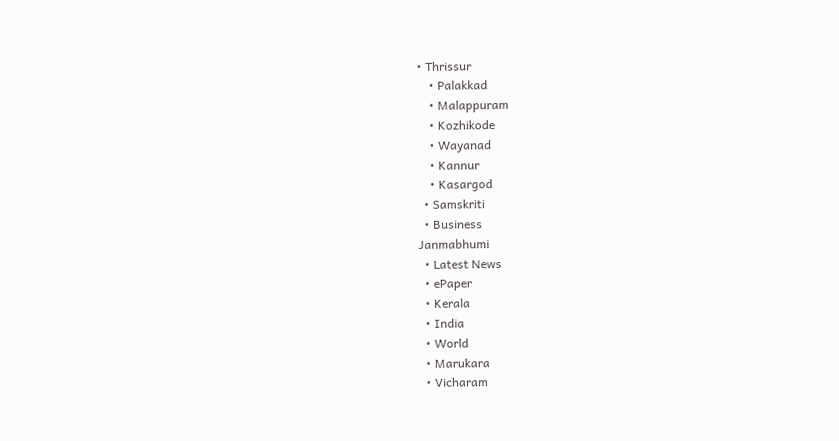• Thrissur
    • Palakkad
    • Malappuram
    • Kozhikode
    • Wayanad
    • Kannur
    • Kasargod
  • Samskriti
  • Business
Janmabhumi
  • Latest News
  • ePaper
  • Kerala
  • India
  • World
  • Marukara
  • Vicharam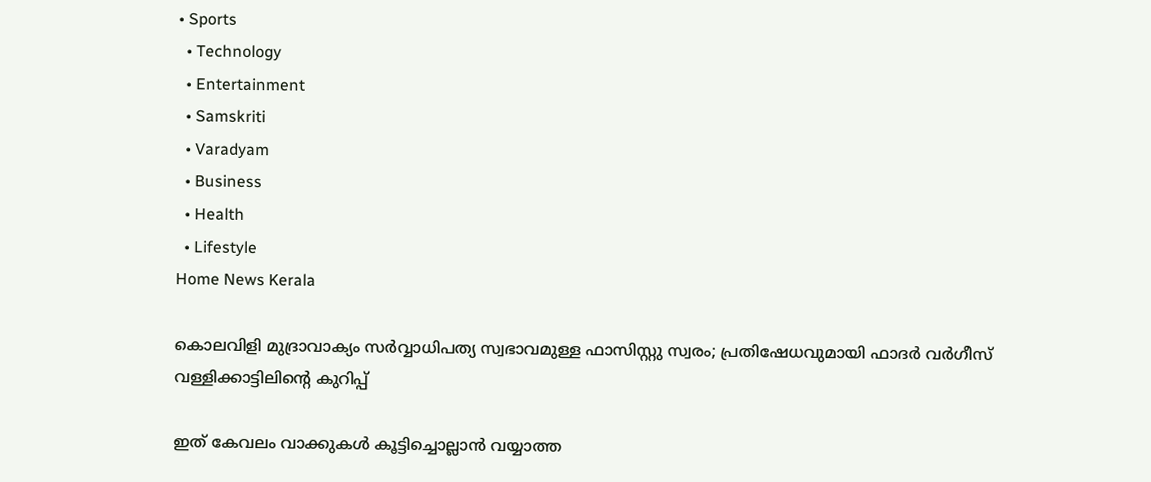• Sports
  • Technology
  • Entertainment
  • Samskriti
  • Varadyam
  • Business
  • Health
  • Lifestyle
Home News Kerala

കൊലവിളി മുദ്രാവാക്യം സര്‍വ്വാധിപത്യ സ്വഭാവമുള്ള ഫാസിസ്റ്റു സ്വരം; പ്രതിഷേധവുമായി ഫാദര്‍ വര്‍ഗീസ് വള്ളിക്കാട്ടിലിന്റെ കുറിപ്പ്

ഇത് കേവലം വാക്കുകള്‍ കൂട്ടിച്ചൊല്ലാന്‍ വയ്യാത്ത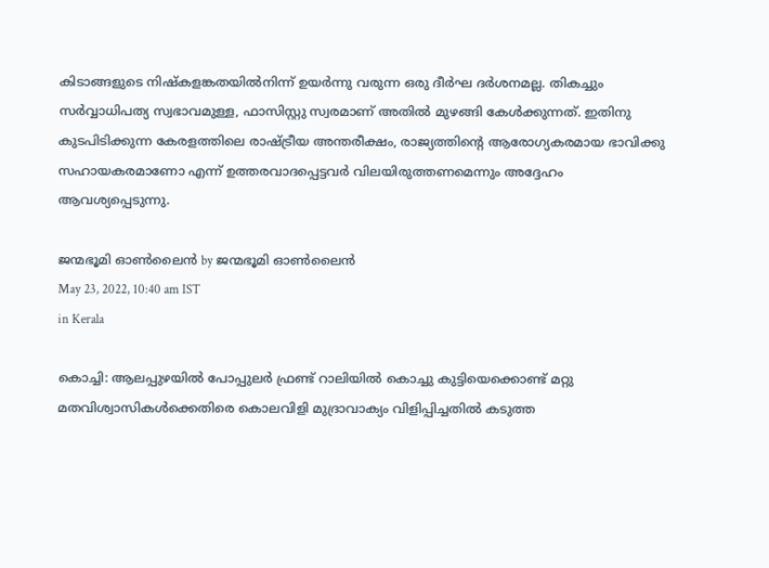കിടാങ്ങളുടെ നിഷ്‌കളങ്കതയില്‍നിന്ന് ഉയര്‍ന്നു വരുന്ന ഒരു ദീര്‍ഘ ദര്‍ശനമല്ല. തികച്ചും സര്‍വ്വാധിപത്യ സ്വഭാവമുള്ള, ഫാസിസ്റ്റു സ്വരമാണ് അതില്‍ മുഴങ്ങി കേള്‍ക്കുന്നത്. ഇതിനു കുടപിടിക്കുന്ന കേരളത്തിലെ രാഷ്‌ട്രീയ അന്തരീക്ഷം, രാജ്യത്തിന്റെ ആരോഗ്യകരമായ ഭാവിക്കു സഹായകരമാണോ എന്ന് ഉത്തരവാദപ്പെട്ടവര്‍ വിലയിരുത്തണമെന്നും അദ്ദേഹം ആവശ്യപ്പെടുന്നു.

ജന്മഭൂമി ഓണ്‍ലൈന്‍ by ജന്മഭൂമി ഓണ്‍ലൈന്‍
May 23, 2022, 10:40 am IST
in Kerala

കൊച്ചി: ആലപ്പുഴയില്‍ പോപ്പുലര്‍ ഫ്രണ്ട് റാലിയിൽ കൊച്ചു കുട്ടിയെക്കൊണ്ട് മറ്റു മതവിശ്വാസികൾക്കെതിരെ കൊലവിളി മുദ്രാവാക്യം വിളിപ്പിച്ചതിൽ കടുത്ത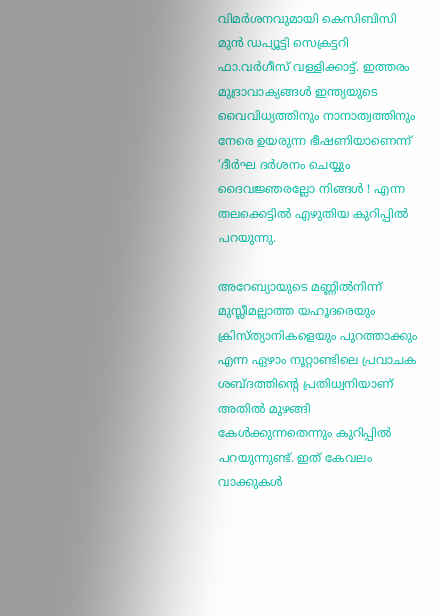വിമര്‍ശനവുമായി കെസിബിസി മുന്‍ ഡപ്യൂട്ടി സെക്രട്ടറി ഫാ.വര്‍ഗീസ് വള്ളിക്കാട്ട്. ഇത്തരം മുദ്രാവാക്യങ്ങൾ ഇന്ത്യയുടെ വൈവിധ്യത്തിനും നാനാത്വത്തിനും നേരെ ഉയരുന്ന ഭീഷണിയാണെന്ന് ‘ദീര്‍ഘ ദര്‍ശനം ചെയ്യും ദൈവജ്ഞരല്ലോ നിങ്ങള്‍ ! എന്ന തലക്കെട്ടില്‍ എഴുതിയ കുറിപ്പില്‍ പറയുന്നു.

അറേബ്യായുടെ മണ്ണില്‍നിന്ന് മുസ്ലീമല്ലാത്ത യഹൂദരെയും ക്രിസ്ത്യാനികളെയും പുറത്താക്കും എന്ന ഏഴാം നൂറ്റാണ്ടിലെ പ്രവാചക ശബ്ദത്തിന്റെ പ്രതിധ്വനിയാണ് അതില്‍ മുഴങ്ങി കേള്‍ക്കുന്നതെന്നും കുറിപ്പില്‍ പറയുന്നുണ്ട്. ഇത് കേവലം വാക്കുകള്‍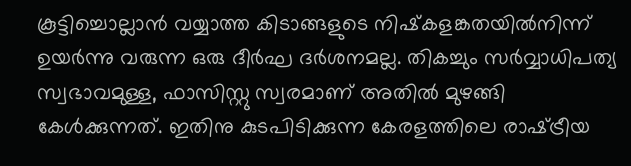കൂട്ടിച്ചൊല്ലാന്‍ വയ്യാത്ത കിടാങ്ങളുടെ നിഷ്‌കളങ്കതയില്‍നിന്ന് ഉയര്‍ന്നു വരുന്ന ഒരു ദീര്‍ഘ ദര്‍ശനമല്ല. തികച്ചും സര്‍വ്വാധിപത്യ സ്വഭാവമുള്ള, ഫാസിസ്റ്റു സ്വരമാണ് അതില്‍ മുഴങ്ങി കേള്‍ക്കുന്നത്. ഇതിനു കുടപിടിക്കുന്ന കേരളത്തിലെ രാഷ്‌ട്രീയ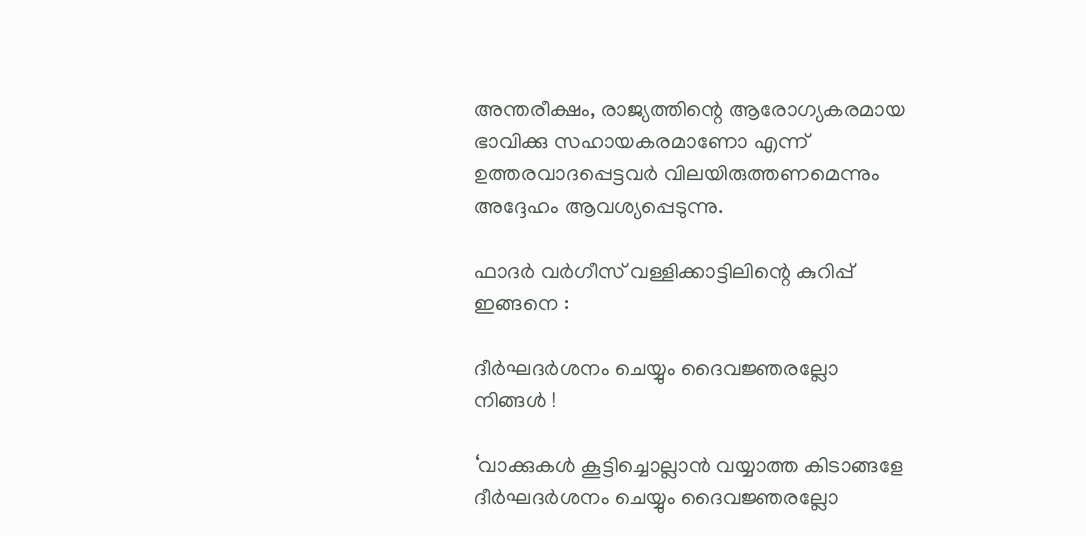അന്തരീക്ഷം, രാജ്യത്തിന്റെ ആരോഗ്യകരമായ ഭാവിക്കു സഹായകരമാണോ എന്ന് ഉത്തരവാദപ്പെട്ടവര്‍ വിലയിരുത്തണമെന്നും അദ്ദേഹം ആവശ്യപ്പെടുന്നു.

ഫാദര്‍ വര്‍ഗീസ് വള്ളിക്കാട്ടിലിന്റെ കുറിപ്പ് ഇങ്ങനെ :

ദീര്‍ഘദര്‍ശനം ചെയ്യും ദൈവജ്ഞരല്ലോ നിങ്ങള്‍ !

‘വാക്കുകള്‍ കൂട്ടിച്ചൊല്ലാന്‍ വയ്യാത്ത കിടാങ്ങളേ ദീര്‍ഘദര്‍ശനം ചെയ്യും ദൈവജ്ഞരല്ലോ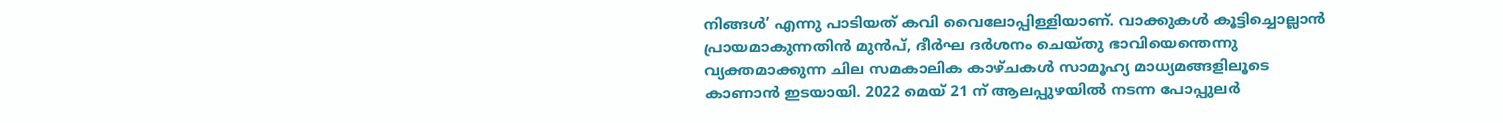നിങ്ങള്‍’ എന്നു പാടിയത് കവി വൈലോപ്പിള്ളിയാണ്. വാക്കുകള്‍ കൂട്ടിച്ചൊല്ലാന്‍ പ്രായമാകുന്നതിന്‍ മുന്‍പ്, ദീര്‍ഘ ദര്‍ശനം ചെയ്തു ഭാവിയെന്തെന്നു വ്യക്തമാക്കുന്ന ചില സമകാലിക കാഴ്ചകള്‍ സാമൂഹ്യ മാധ്യമങ്ങളിലൂടെ കാണാന്‍ ഇടയായി. 2022 മെയ് 21 ന് ആലപ്പുഴയില്‍ നടന്ന പോപ്പുലര്‍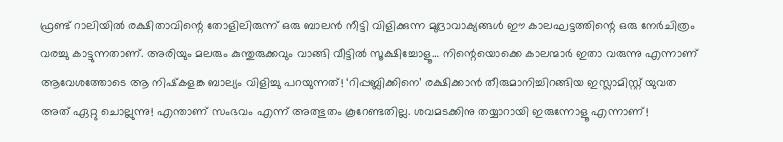ഫ്രണ്ട് റാലിയില്‍ രക്ഷിതാവിന്റെ തോളിലിരുന്ന് ഒരു ബാലന്‍ നീട്ടി വിളിക്കുന്ന മുദ്രാവാക്യങ്ങള്‍ ഈ കാലഘട്ടത്തിന്റെ ഒരു നേര്‍ചിത്രം വരച്ചു കാട്ടുന്നതാണ്. അരിയും മലരും കുന്തുരുക്കവും വാങ്ങി വീട്ടില്‍ സൂക്ഷിച്ചോളൂ… നിന്റെയൊക്കെ കാലന്മാര്‍ ഇതാ വരുന്നു എന്നാണ് ആവേശത്തോടെ ആ നിഷ്‌കളങ്ക ബാല്യം വിളിച്ചു പറയുന്നത്! ‘റിപ്പബ്ലിക്കിനെ’ രക്ഷിക്കാന്‍ തീരുമാനിച്ചിറങ്ങിയ ഇസ്ലാമിസ്റ്റ് യുവത അത് ഏറ്റു ചൊല്ലുന്നു! എന്താണ് സംഭവം എന്ന് അത്ഭുതം കൂറേണ്ടതില്ല. ശവമടക്കിനു തയ്യാറായി ഇരുന്നോളൂ എന്നാണ്!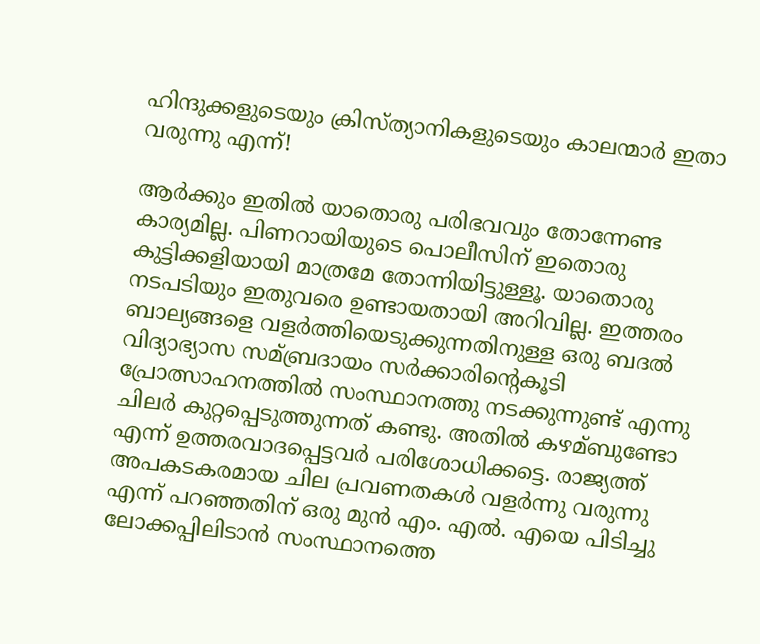ഹിന്ദുക്കളുടെയും ക്രിസ്ത്യാനികളുടെയും കാലന്മാര്‍ ഇതാ വരുന്നു എന്ന്!

ആര്‍ക്കും ഇതില്‍ യാതൊരു പരിഭവവും തോന്നേണ്ട കാര്യമില്ല. പിണറായിയുടെ പൊലീസിന് ഇതൊരു കുട്ടിക്കളിയായി മാത്രമേ തോന്നിയിട്ടുള്ളൂ. യാതൊരു നടപടിയും ഇതുവരെ ഉണ്ടായതായി അറിവില്ല. ഇത്തരം ബാല്യങ്ങളെ വളര്‍ത്തിയെടുക്കുന്നതിനുള്ള ഒരു ബദല്‍ വിദ്യാഭ്യാസ സമ്ബ്രദായം സര്‍ക്കാരിന്റെകൂടി പ്രോത്സാഹനത്തില്‍ സംസ്ഥാനത്തു നടക്കുന്നുണ്ട് എന്നു ചിലര്‍ കുറ്റപ്പെടുത്തുന്നത് കണ്ടു. അതില്‍ കഴമ്ബുണ്ടോ എന്ന് ഉത്തരവാദപ്പെട്ടവര്‍ പരിശോധിക്കട്ടെ. രാജ്യത്ത് അപകടകരമായ ചില പ്രവണതകള്‍ വളര്‍ന്നു വരുന്നു എന്ന് പറഞ്ഞതിന് ഒരു മുന്‍ എം. എല്‍. എയെ പിടിച്ചു ലോക്കപ്പിലിടാന്‍ സംസ്ഥാനത്തെ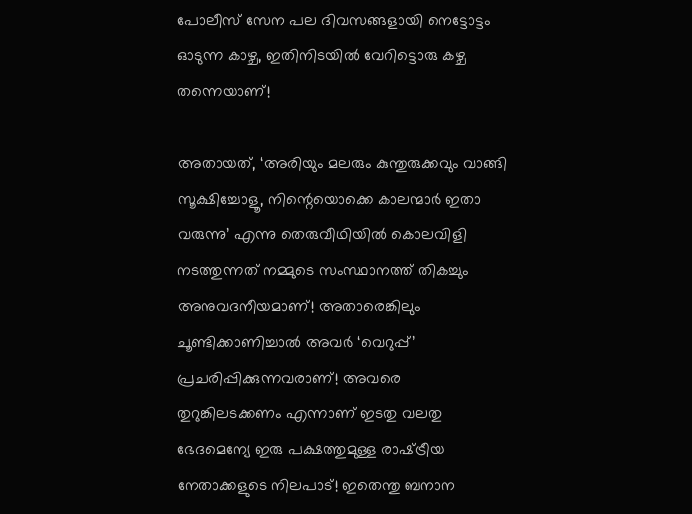പോലീസ് സേന പല ദിവസങ്ങളായി നെട്ടോട്ടം ഓടുന്ന കാഴ്ച, ഇതിനിടയില്‍ വേറിട്ടൊരു കഴ്ച തന്നെയാണ്!

അതായത്, ‘അരിയും മലരും കുന്തുരുക്കവും വാങ്ങി സൂക്ഷിച്ചോളൂ, നിന്റെയൊക്കെ കാലന്മാര്‍ ഇതാ വരുന്നു’ എന്നു തെരുവീഥിയില്‍ കൊലവിളി നടത്തുന്നത് നമ്മുടെ സംസ്ഥാനത്ത് തികച്ചും അനുവദനീയമാണ്! അതാരെങ്കിലും ചൂണ്ടിക്കാണിച്ചാല്‍ അവര്‍ ‘വെറുപ്പ്’ പ്രചരിപ്പിക്കുന്നവരാണ്! അവരെ തുറുങ്കിലടക്കണം എന്നാണ് ഇടതു വലതു ഭേദമെന്യേ ഇരു പക്ഷത്തുമുള്ള രാഷ്‌ട്രീയ നേതാക്കളുടെ നിലപാട്! ഇതെന്തു ബനാന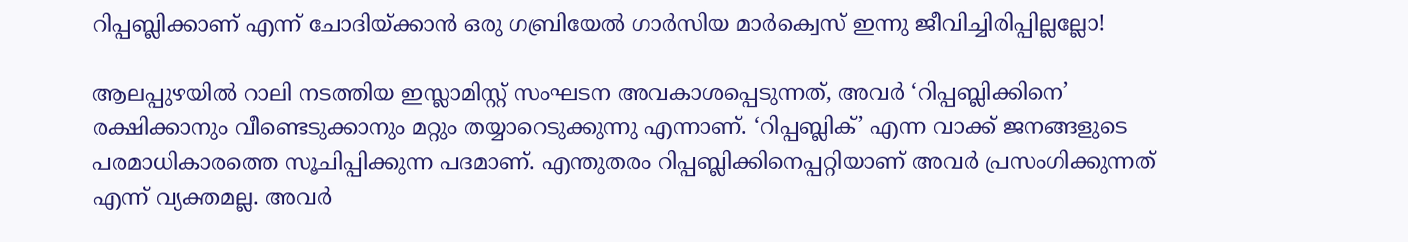റിപ്പബ്ലിക്കാണ് എന്ന് ചോദിയ്‌ക്കാന്‍ ഒരു ഗബ്രിയേല്‍ ഗാര്‍സിയ മാര്‍ക്വെസ് ഇന്നു ജീവിച്ചിരിപ്പില്ലല്ലോ!

ആലപ്പുഴയില്‍ റാലി നടത്തിയ ഇസ്ലാമിസ്റ്റ് സംഘടന അവകാശപ്പെടുന്നത്, അവര്‍ ‘റിപ്പബ്ലിക്കിനെ’ രക്ഷിക്കാനും വീണ്ടെടുക്കാനും മറ്റും തയ്യാറെടുക്കുന്നു എന്നാണ്. ‘റിപ്പബ്ലിക്’ എന്ന വാക്ക് ജനങ്ങളുടെ പരമാധികാരത്തെ സൂചിപ്പിക്കുന്ന പദമാണ്. എന്തുതരം റിപ്പബ്ലിക്കിനെപ്പറ്റിയാണ് അവര്‍ പ്രസംഗിക്കുന്നത് എന്ന് വ്യക്തമല്ല. അവര്‍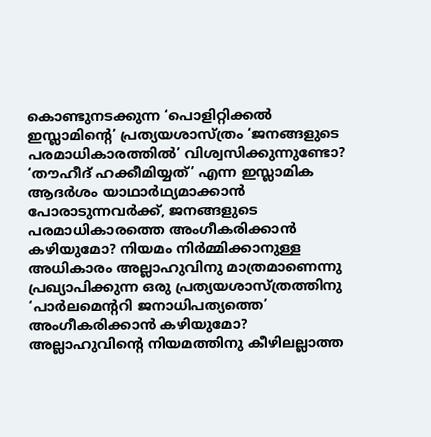കൊണ്ടുനടക്കുന്ന ‘പൊളിറ്റിക്കല്‍ ഇസ്ലാമിന്റെ’ പ്രത്യയശാസ്ത്രം ‘ജനങ്ങളുടെ പരമാധികാരത്തില്‍’ വിശ്വസിക്കുന്നുണ്ടോ? ‘തൗഹീദ് ഹക്കീമിയ്യത്’ എന്ന ഇസ്ലാമിക ആദര്‍ശം യാഥാര്‍ഥ്യമാക്കാന്‍ പോരാടുന്നവര്‍ക്ക്, ജനങ്ങളുടെ പരമാധികാരത്തെ അംഗീകരിക്കാന്‍ കഴിയുമോ? നിയമം നിര്‍മ്മിക്കാനുള്ള അധികാരം അല്ലാഹുവിനു മാത്രമാണെന്നു പ്രഖ്യാപിക്കുന്ന ഒരു പ്രത്യയശാസ്ത്രത്തിനു ‘പാര്‍ലമെന്ററി ജനാധിപത്യത്തെ’ അംഗീകരിക്കാന്‍ കഴിയുമോ? അല്ലാഹുവിന്റെ നിയമത്തിനു കീഴിലല്ലാത്ത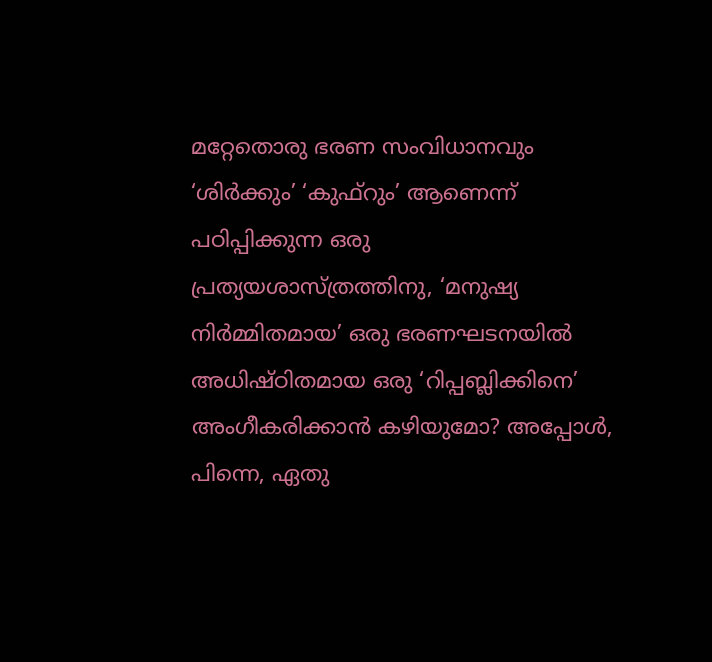മറ്റേതൊരു ഭരണ സംവിധാനവും ‘ശിര്‍ക്കും’ ‘കുഫ്റും’ ആണെന്ന് പഠിപ്പിക്കുന്ന ഒരു പ്രത്യയശാസ്ത്രത്തിനു, ‘മനുഷ്യ നിര്‍മ്മിതമായ’ ഒരു ഭരണഘടനയില്‍ അധിഷ്ഠിതമായ ഒരു ‘റിപ്പബ്ലിക്കിനെ’ അംഗീകരിക്കാന്‍ കഴിയുമോ? അപ്പോള്‍, പിന്നെ, ഏതു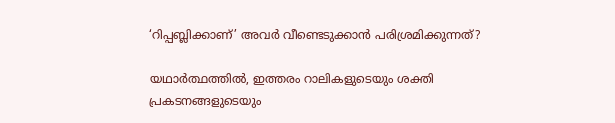‘റിപ്പബ്ലിക്കാണ്’ അവര്‍ വീണ്ടെടുക്കാന്‍ പരിശ്രമിക്കുന്നത്?

യഥാര്‍ത്ഥത്തില്‍, ഇത്തരം റാലികളുടെയും ശക്തി പ്രകടനങ്ങളുടെയും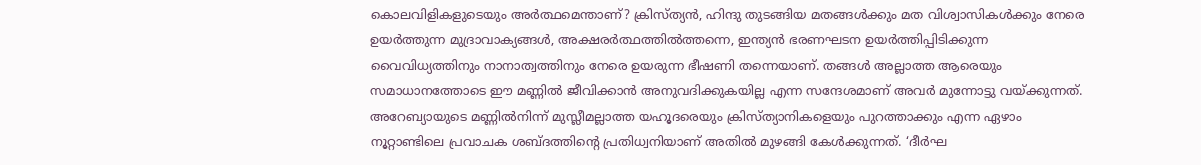കൊലവിളികളുടെയും അര്‍ത്ഥമെന്താണ്? ക്രിസ്ത്യന്‍, ഹിന്ദു തുടങ്ങിയ മതങ്ങള്‍ക്കും മത വിശ്വാസികള്‍ക്കും നേരെ ഉയര്‍ത്തുന്ന മുദ്രാവാക്യങ്ങള്‍, അക്ഷരര്‍ത്ഥത്തില്‍ത്തന്നെ, ഇന്ത്യന്‍ ഭരണഘടന ഉയര്‍ത്തിപ്പിടിക്കുന്ന വൈവിധ്യത്തിനും നാനാത്വത്തിനും നേരെ ഉയരുന്ന ഭീഷണി തന്നെയാണ്. തങ്ങള്‍ അല്ലാത്ത ആരെയും സമാധാനത്തോടെ ഈ മണ്ണില്‍ ജീവിക്കാന്‍ അനുവദിക്കുകയില്ല എന്ന സന്ദേശമാണ് അവര്‍ മുന്നോട്ടു വയ്‌ക്കുന്നത്. അറേബ്യായുടെ മണ്ണില്‍നിന്ന് മുസ്ലീമല്ലാത്ത യഹൂദരെയും ക്രിസ്ത്യാനികളെയും പുറത്താക്കും എന്ന ഏഴാം നൂറ്റാണ്ടിലെ പ്രവാചക ശബ്ദത്തിന്റെ പ്രതിധ്വനിയാണ് അതില്‍ മുഴങ്ങി കേള്‍ക്കുന്നത്. ‘ദീര്‍ഘ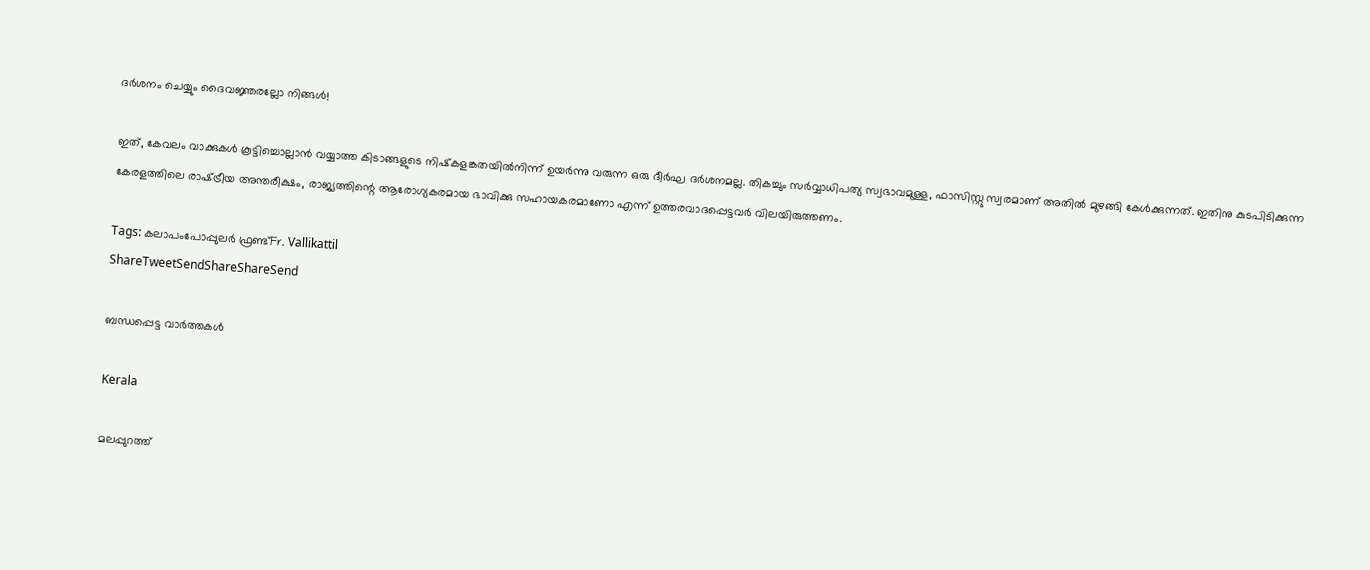ദര്‍ശനം ചെയ്യും ദൈവജ്ഞരല്ലോ നിങ്ങള്‍!

ഇത്, കേവലം വാക്കുകള്‍ കൂട്ടിച്ചൊല്ലാന്‍ വയ്യാത്ത കിടാങ്ങളുടെ നിഷ്‌കളങ്കതയില്‍നിന്ന് ഉയര്‍ന്നു വരുന്ന ഒരു ദീര്‍ഘ ദര്‍ശനമല്ല. തികച്ചും സര്‍വ്വാധിപത്യ സ്വഭാവമുള്ള, ഫാസിസ്റ്റു സ്വരമാണ് അതില്‍ മുഴങ്ങി കേള്‍ക്കുന്നത്. ഇതിനു കുടപിടിക്കുന്ന കേരളത്തിലെ രാഷ്‌ട്രീയ അന്തരീക്ഷം, രാജ്യത്തിന്റെ ആരോഗ്യകരമായ ഭാവിക്കു സഹായകരമാണോ എന്ന് ഉത്തരവാദപ്പെട്ടവര്‍ വിലയിരുത്തണം.

Tags: കലാപംപോപ്പുലര്‍ ഫ്രണ്ട്Fr. Vallikattil
ShareTweetSendShareShareSend

ബന്ധപ്പെട്ട വാര്‍ത്തകള്‍

Kerala

മലപ്പുറത്ത്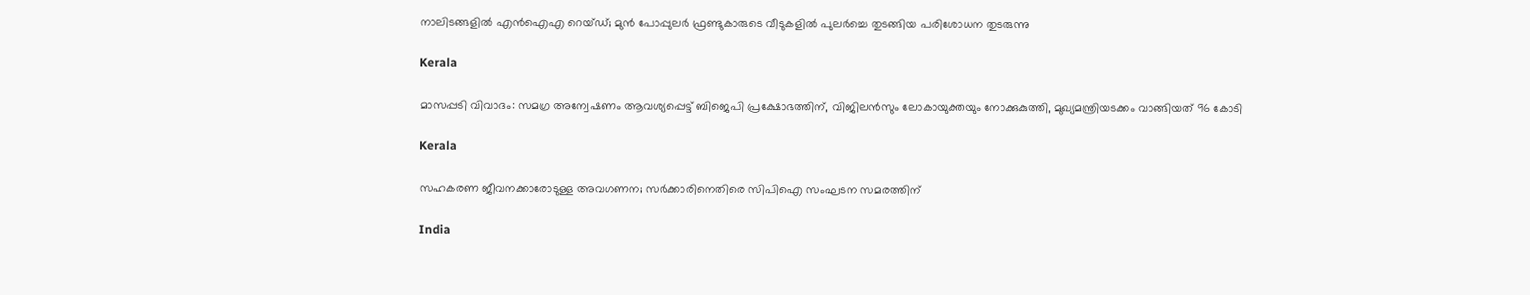നാലിടങ്ങളിൽ എൻഐഎ റെയ്ഡ്; മുന്‍ പോപ്പുലര്‍ ഫ്രണ്ടുകാരുടെ വീടുകളില്‍ പുലർച്ചെ തുടങ്ങിയ പരിശോധന തുടരുന്നു

Kerala

മാസപ്പടി വിവാദം: സമഗ്ര അന്വേഷണം ആവശ്യപ്പെട്ട് ബിജെപി പ്രക്ഷോഭത്തിന്, വിജിലൻസും ലോകായുക്തയും നോക്കുകുത്തി, മുഖ്യമന്ത്രിയടക്കം വാങ്ങിയത് 96 കോടി

Kerala

സഹകരണ ജീവനക്കാരോടുള്ള അവഗണന; സര്‍ക്കാരിനെതിരെ സിപിഐ സംഘടന സമരത്തിന്

India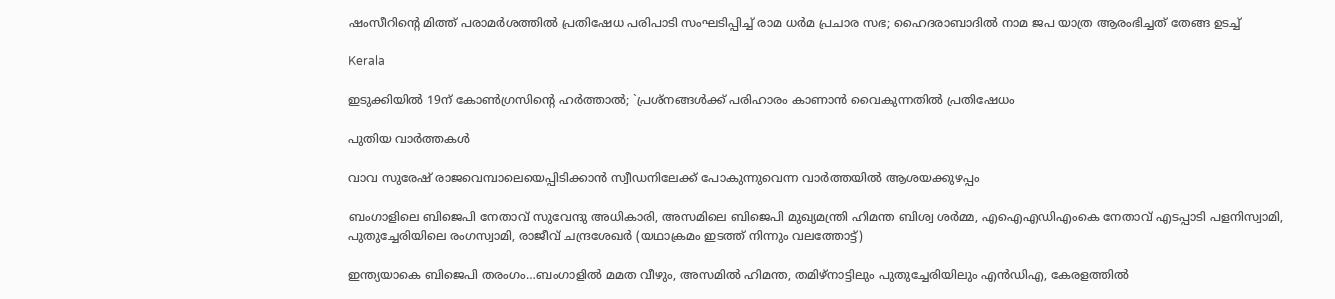ഷംസീറിന്റെ മിത്ത് പരാമര്‍ശത്തില്‍ പ്രതിഷേധ പരിപാടി സംഘടിപ്പിച്ച് രാമ ധര്‍മ പ്രചാര സഭ; ഹൈദരാബാദില്‍ നാമ ജപ യാത്ര ആരംഭിച്ചത് തേങ്ങ ഉടച്ച്

Kerala

ഇടുക്കിയില്‍ 19ന് കോണ്‍ഗ്രസിന്റെ ഹര്‍ത്താല്‍; `പ്രശ്‌നങ്ങള്‍ക്ക് പരിഹാരം കാണാന്‍ വൈകുന്നതില്‍ പ്രതിഷേധം

പുതിയ വാര്‍ത്തകള്‍

വാവ സുരേഷ് രാജവെമ്പാലെയെപ്പിടിക്കാന്‍ സ്വീഡനിലേക്ക് പോകുന്നുവെന്ന വാര്‍ത്തയില്‍ ആശയക്കുഴപ്പം

ബംഗാളിലെ ബിജെപി നേതാവ് സുവേന്ദു അധികാരി, അസമിലെ ബിജെപി മുഖ്യമന്ത്രി ഹിമന്ത ബിശ്വ ശര്‍മ്മ, എഐഎഡിഎംകെ നേതാവ് എടപ്പാടി പളനിസ്വാമി, പുതുച്ചേരിയിലെ രംഗസ്വാമി, രാജീവ് ചന്ദ്രശേഖര്‍ (യഥാക്രമം ഇടത്ത് നിന്നും വലത്തോട്ട്)

ഇന്ത്യയാകെ ബിജെപി തരംഗം…ബംഗാളില്‍ മമത വീഴും, അസമില്‍ ഹിമന്ത, തമിഴ്നാട്ടിലും പുതുച്ചേരിയിലും എന്‍ഡിഎ, കേരളത്തില്‍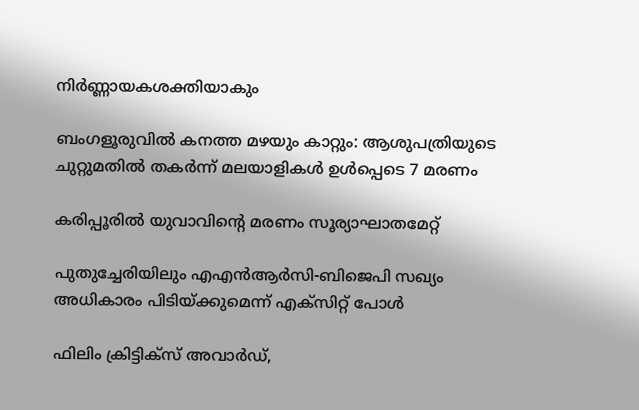നിര്‍ണ്ണായകശക്തിയാകും

ബംഗളൂരുവില്‍ കനത്ത മഴയും കാറ്റും: ആശുപത്രിയുടെ ചുറ്റുമതില്‍ തകര്‍ന്ന് മലയാളികള്‍ ഉള്‍പ്പെടെ 7 മരണം

കരിപ്പൂരില്‍ യുവാവിന്റെ മരണം സൂര്യാഘാതമേറ്റ്

പുതുച്ചേരിയിലും എഎന്‍ആര്‍സി-ബിജെപി സഖ്യം അധികാരം പിടിയ്‌ക്കുമെന്ന് എക്സിറ്റ് പോള്‍

ഫിലിം ക്രിട്ടിക്സ് അവാർഡ്,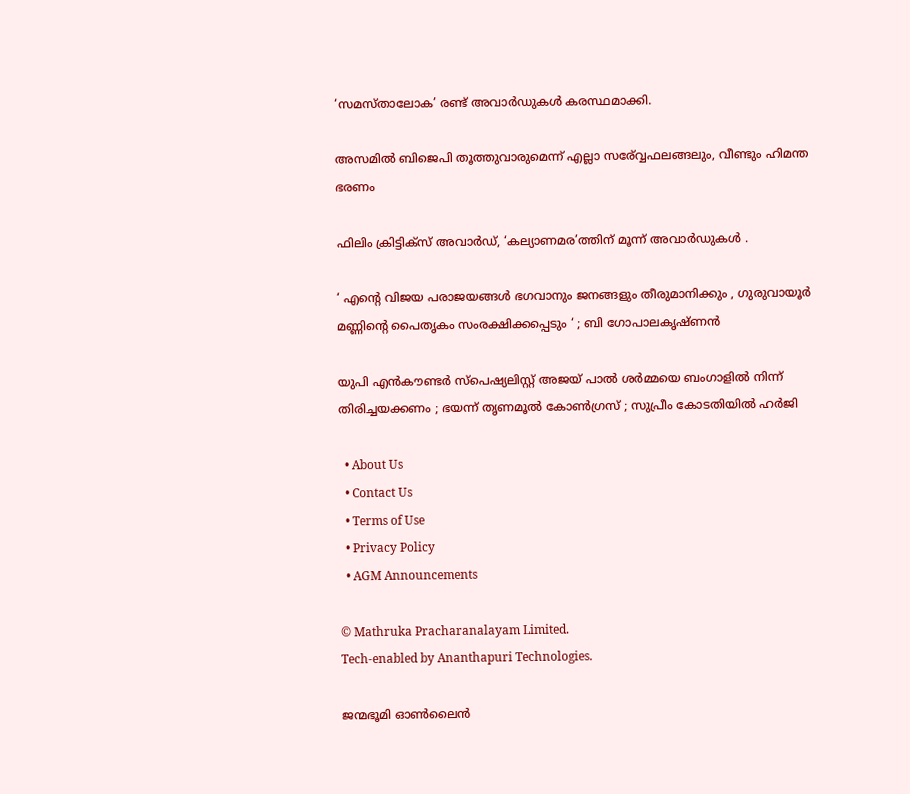‘സമസ്താലോക’ രണ്ട് അവാർഡുകൾ കരസ്ഥമാക്കി.

അസമില്‍ ബിജെപി തൂത്തുവാരുമെന്ന് എല്ലാ സര‍്വ്വേഫലങ്ങലും, വീണ്ടും ഹിമന്ത ഭരണം

ഫിലിം ക്രിട്ടിക്സ് അവാർഡ്, ‘കല്യാണമര’ത്തിന് മൂന്ന് അവാർഡുകൾ .

‘ എന്റെ വിജയ പരാജയങ്ങൾ ഭഗവാനും ജനങ്ങളും തീരുമാനിക്കും , ഗുരുവായൂർ മണ്ണിന്റെ പൈതൃകം സംരക്ഷിക്കപ്പെടും ‘ ; ബി ഗോപാലകൃഷ്ണൻ

യുപി എൻകൗണ്ടർ സ്പെഷ്യലിസ്റ്റ് അജയ് പാൽ ശർമ്മയെ ബംഗാളിൽ നിന്ന് തിരിച്ചയക്കണം ; ഭയന്ന് തൃണമൂൽ കോൺഗ്രസ് ; സുപ്രീം കോടതിയിൽ ഹർജി

  • About Us
  • Contact Us
  • Terms of Use
  • Privacy Policy
  • AGM Announcements

© Mathruka Pracharanalayam Limited.
Tech-enabled by Ananthapuri Technologies.

ജന്മഭൂമി ഓണ്‍ലൈന്‍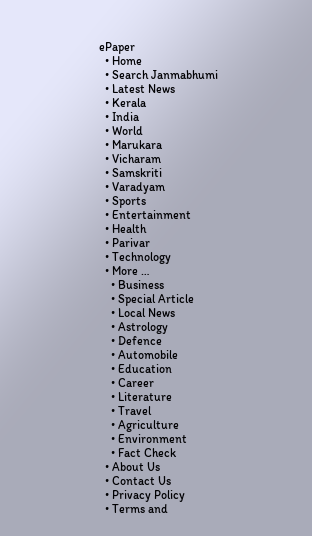ePaper
  • Home
  • Search Janmabhumi
  • Latest News
  • Kerala
  • India
  • World
  • Marukara
  • Vicharam
  • Samskriti
  • Varadyam
  • Sports
  • Entertainment
  • Health
  • Parivar
  • Technology
  • More …
    • Business
    • Special Article
    • Local News
    • Astrology
    • Defence
    • Automobile
    • Education
    • Career
    • Literature
    • Travel
    • Agriculture
    • Environment
    • Fact Check
  • About Us
  • Contact Us
  • Privacy Policy
  • Terms and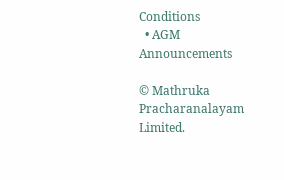Conditions
  • AGM Announcements

© Mathruka Pracharanalayam Limited.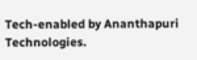Tech-enabled by Ananthapuri Technologies.